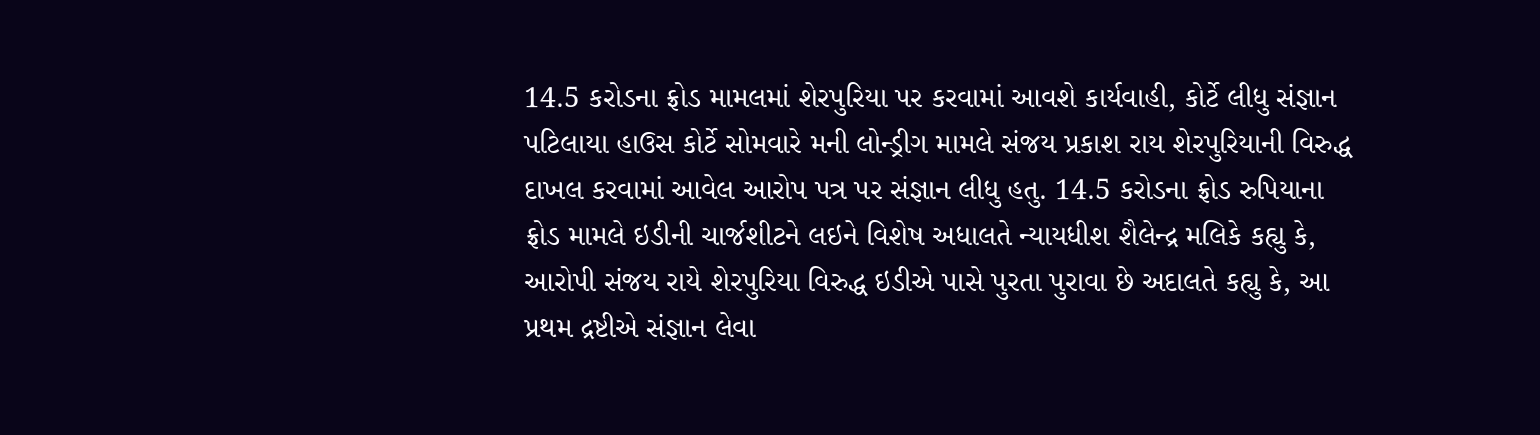14.5 કરોડના ફ્રોડ મામલમાં શેરપુરિયા પર કરવામાં આવશે કાર્યવાહી, કોર્ટે લીધુ સંજ્ઞાન
પટિલાયા હાઉસ કોર્ટે સોમવારે મની લોન્ડ્રીગ મામલે સંજય પ્રકાશ રાય શેરપુરિયાની વિરુદ્ધ દાખલ કરવામાં આવેલ આરોપ પત્ર પર સંજ્ઞાન લીધુ હતુ. 14.5 કરોડના ફ્રોડ રુપિયાના ફ્રોડ મામલે ઇડીની ચાર્જશીટને લઇને વિશેષ અધાલતે ન્યાયધીશ શૈલેન્દ્ર મલિકે કહ્યુ કે, આરોપી સંજય રાયે શેરપુરિયા વિરુદ્ધ ઇડીએ પાસે પુરતા પુરાવા છે અદાલતે કહ્યુ કે, આ પ્રથમ દ્રષ્ટીએ સંજ્ઞાન લેવા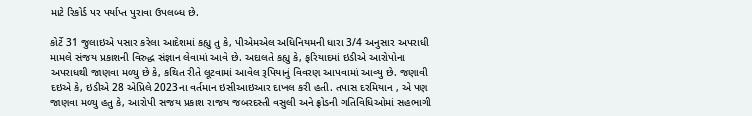માટે રિકોર્ડ પર પર્યાપ્ત પુરાવા ઉપલબ્ધ છે.

કોર્ટે 31 જુલાઇએ પસાર કરેલા આદેશમાં કહ્યુ તુ કે, પીએમએલ અધિનિયમની ધારા 3/4 અનુસાર અપરાધી મામલે સંજય પ્રકાશની વિરુદ્ધ સંજ્ઞાન લેવામાં આવે છે. અદાલતે કહ્યુ કે, ફરિયાદમાં ઇડીએ આરોપોના અપરાધથી જાણવા મળ્યુ છે કે, કથિત રીતે લૂટવામાં આવેલ રૂપિયાનું વિવરણ આપવામાં આવ્યુ છે. જણાવી દઇએ કે, ઇડીએ 28 એપ્રિલે 2023ના વર્તમાન ઇસીઆઇઆર દાખલ કરી હતી. તપાસ દરમિયાન , એ પણ જાણવા મળ્યુ હતુ કે, આરોપી સજય પ્રકાશ રાજય જબરદસ્તી વસુલી અને ફ્રોડની ગતિવિધિઓમાં સહભાગી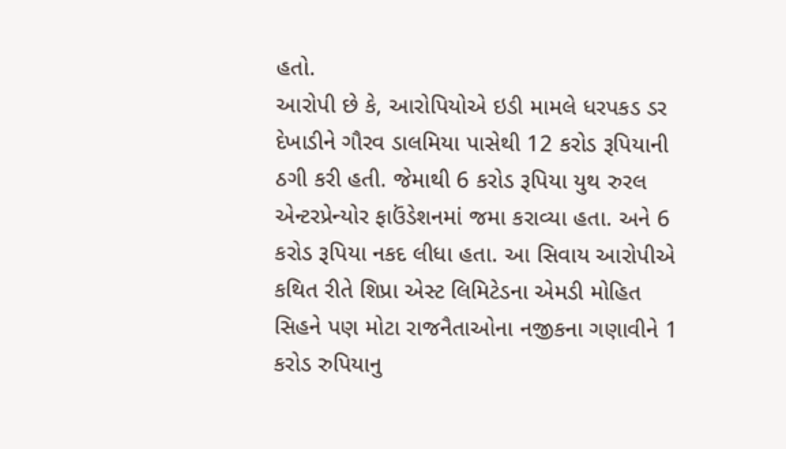હતો.
આરોપી છે કે, આરોપિયોએ ઇડી મામલે ધરપકડ ડર દેખાડીને ગૌરવ ડાલમિયા પાસેથી 12 કરોડ રૂપિયાની ઠગી કરી હતી. જેમાથી 6 કરોડ રૂપિયા યુથ રુરલ એન્ટરપ્રેન્યોર ફાઉંડેશનમાં જમા કરાવ્યા હતા. અને 6 કરોડ રૂપિયા નકદ લીધા હતા. આ સિવાય આરોપીએ કથિત રીતે શિપ્રા એસ્ટ લિમિટેડના એમડી મોહિત સિહને પણ મોટા રાજનૈતાઓના નજીકના ગણાવીને 1 કરોડ રુપિયાનુ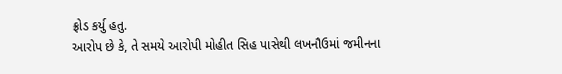ફ્રોડ કર્યુ હતુ.
આરોપ છે કે, તે સમયે આરોપી મોહીત સિહ પાસેથી લખનૌઉમાં જમીનના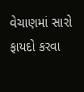વેચાણમાં સારો ફાયદો કરવા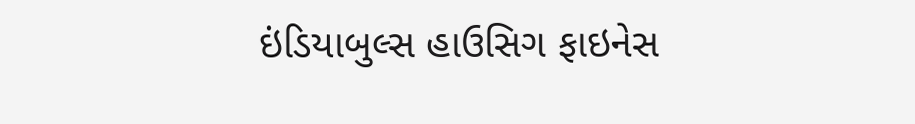ઇંડિયાબુલ્સ હાઉસિગ ફાઇનેસ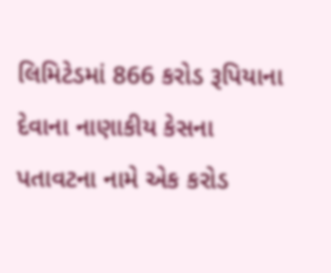લિમિટેડમાં 866 કરોડ રૂપિયાના દેવાના નાણાકીય કેસના પતાવટના નામે એક કરોડ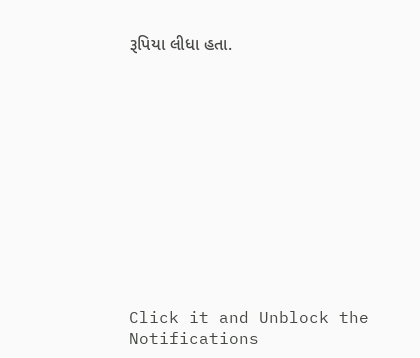રૂપિયા લીધા હતા.












Click it and Unblock the Notifications